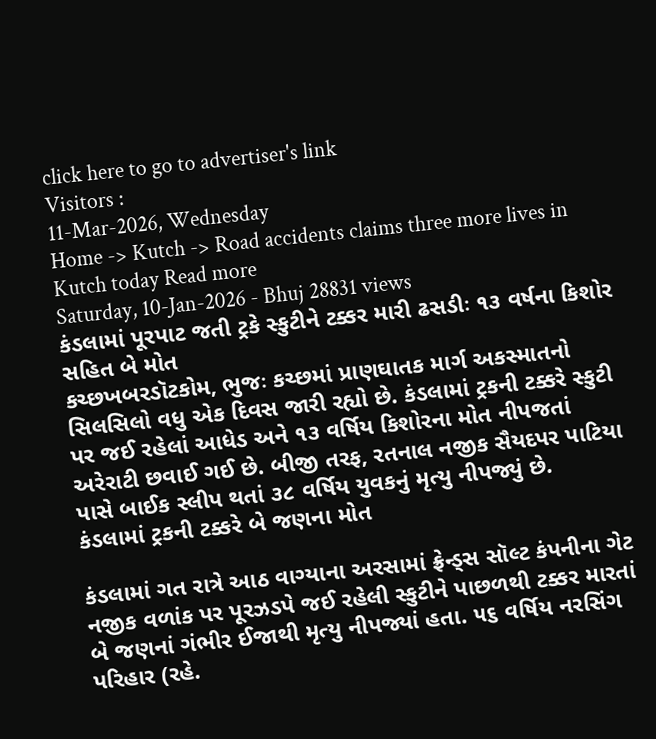click here to go to advertiser's link
Visitors :
11-Mar-2026, Wednesday
Home -> Kutch -> Road accidents claims three more lives in Kutch today Read more
Saturday, 10-Jan-2026 - Bhuj 28831 views
કંડલામાં પૂરપાટ જતી ટ્રકે સ્કુટીને ટક્કર મારી ઢસડીઃ ૧૩ વર્ષના કિશોર સહિત બે મોત
કચ્છખબરડૉટકોમ, ભુજઃ કચ્છમાં પ્રાણઘાતક માર્ગ અકસ્માતનો સિલસિલો વધુ એક દિવસ જારી રહ્યો છે. કંડલામાં ટ્રકની ટક્કરે સ્કુટી પર જઈ રહેલાં આધેડ અને ૧૩ વર્ષિય કિશોરના મોત નીપજતાં અરેરાટી છવાઈ ગઈ છે. બીજી તરફ, રતનાલ નજીક સૈયદપર પાટિયા પાસે બાઈક સ્લીપ થતાં ૩૮ વર્ષિય યુવકનું મૃત્યુ નીપજ્યું છે.
કંડલામાં ટ્રકની ટક્કરે બે જણના મોત

કંડલામાં ગત રાત્રે આઠ વાગ્યાના અરસામાં ફ્રેન્ડ્સ સૉલ્ટ કંપનીના ગેટ નજીક વળાંક પર પૂરઝડપે જઈ રહેલી સ્કુટીને પાછળથી ટક્કર મારતાં બે જણનાં ગંભીર ઈજાથી મૃત્યુ નીપજ્યાં હતા. ૫૬ વર્ષિય નરસિંગ પરિહાર (રહે.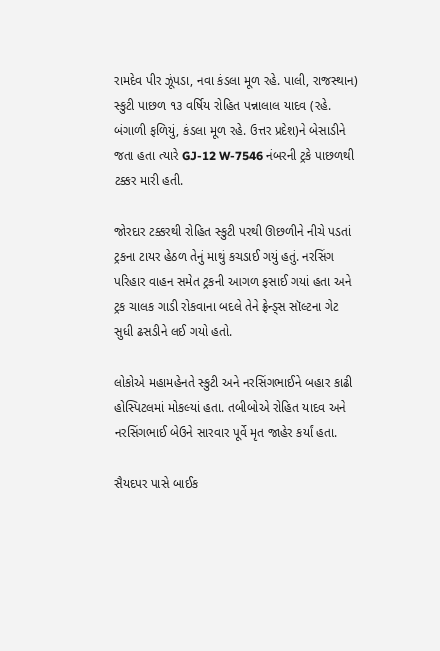રામદેવ પીર ઝૂંપડા, નવા કંડલા મૂળ રહે. પાલી, રાજસ્થાન) સ્કુટી પાછળ ૧૩ વર્ષિય રોહિત પન્નાલાલ યાદવ (રહે. બંગાળી ફળિયું, કંડલા મૂળ રહે. ઉત્તર પ્રદેશ)ને બેસાડીને જતા હતા ત્યારે GJ-12 W-7546 નંબરની ટ્રકે પાછળથી ટક્કર મારી હતી.

જોરદાર ટક્કરથી રોહિત સ્કુટી પરથી ઊછળીને નીચે પડતાં ટ્રકના ટાયર હેઠળ તેનું માથું કચડાઈ ગયું હતું. નરસિંગ પરિહાર વાહન સમેત ટ્રકની આગળ ફસાઈ ગયાં હતા અને ટ્રક ચાલક ગાડી રોકવાના બદલે તેને ફ્રેન્ડ્સ સૉલ્ટના ગેટ સુધી ઢસડીને લઈ ગયો હતો.

લોકોએ મહામહેનતે સ્કુટી અને નરસિંગભાઈને બહાર કાઢી હોસ્પિટલમાં મોકલ્યાં હતા. તબીબોએ રોહિત યાદવ અને નરસિંગભાઈ બેઉને સારવાર પૂર્વે મૃત જાહેર કર્યાં હતા.

સૈયદપર પાસે બાઈક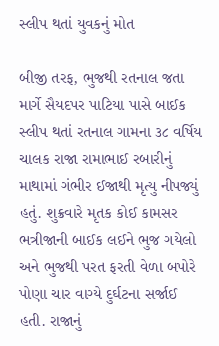સ્લીપ થતાં યુવકનું મોત

બીજી તરફ, ભુજથી રતનાલ જતા માર્ગે સૈયદપર પાટિયા પાસે બાઈક સ્લીપ થતાં રતનાલ ગામના ૩૮ વર્ષિય ચાલક રાજા રામાભાઈ રબારીનું માથામાં ગંભીર ઈજાથી મૃત્યુ નીપજ્યું હતું. શુક્રવારે મૃતક કોઈ કામસર ભત્રીજાની બાઈક લઈને ભુજ ગયેલો અને ભુજથી પરત ફરતી વેળા બપોરે પોણા ચાર વાગ્યે દુર્ઘટના સર્જાઈ હતી. રાજાનું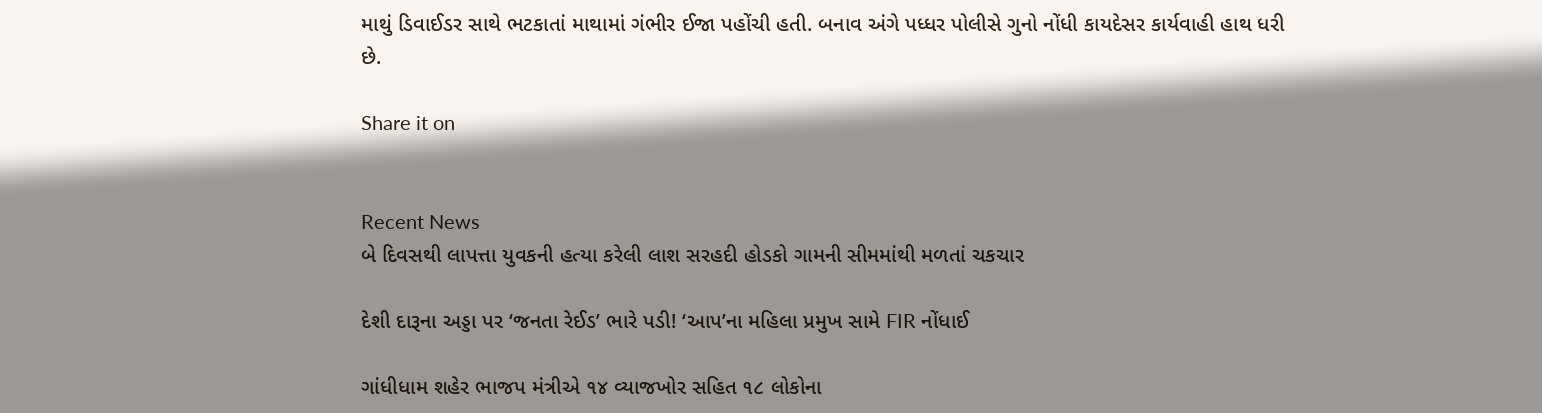માથું ડિવાઈડર સાથે ભટકાતાં માથામાં ગંભીર ઈજા પહોંચી હતી. બનાવ અંગે પધ્ધર પોલીસે ગુનો નોંધી કાયદેસર કાર્યવાહી હાથ ધરી છે.

Share it on


Recent News
બે દિવસથી લાપત્તા યુવકની હત્યા કરેલી લાશ સરહદી હોડકો ગામની સીમમાંથી મળતાં ચકચાર

દેશી દારૂના અડ્ડા પર ‘જનતા રેઈડ’ ભારે પડી! ‘આપ’ના મહિલા પ્રમુખ સામે FIR નોંધાઈ

ગાંધીધામ શહેર ભાજપ મંત્રીએ ૧૪ વ્યાજખોર સહિત ૧૮ લોકોના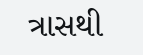ત્રાસથી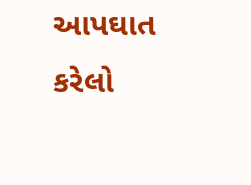આપઘાત કરેલો